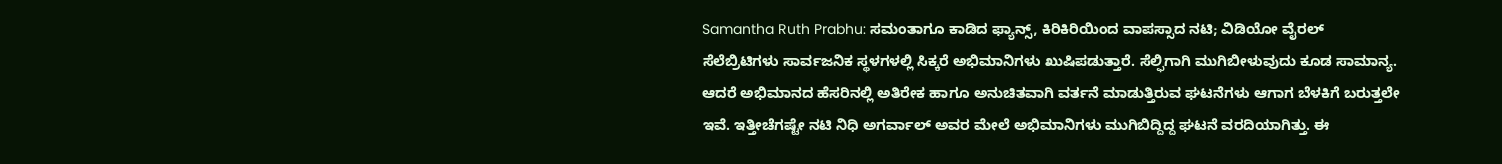Samantha Ruth Prabhu: ಸಮಂತಾಗೂ ಕಾಡಿದ ಫ್ಯಾನ್ಸ್, ಕಿರಿಕಿರಿಯಿಂದ ವಾಪಸ್ಸಾದ ನಟಿ; ವಿಡಿಯೋ ವೈರಲ್
ಸೆಲೆಬ್ರಿಟಿಗಳು ಸಾರ್ವಜನಿಕ ಸ್ಥಳಗಳಲ್ಲಿ ಸಿಕ್ಕರೆ ಅಭಿಮಾನಿಗಳು ಖುಷಿಪಡುತ್ತಾರೆ. ಸೆಲ್ಫಿಗಾಗಿ ಮುಗಿಬೀಳುವುದು ಕೂಡ ಸಾಮಾನ್ಯ. ಆದರೆ ಅಭಿಮಾನದ ಹೆಸರಿನಲ್ಲಿ ಅತಿರೇಕ ಹಾಗೂ ಅನುಚಿತವಾಗಿ ವರ್ತನೆ ಮಾಡುತ್ತಿರುವ ಘಟನೆಗಳು ಆಗಾಗ ಬೆಳಕಿಗೆ ಬರುತ್ತಲೇ ಇವೆ. ಇತ್ತೀಚೆಗಷ್ಟೇ ನಟಿ ನಿಧಿ ಅಗರ್ವಾಲ್ ಅವರ ಮೇಲೆ ಅಭಿಮಾನಿಗಳು ಮುಗಿಬಿದ್ದಿದ್ದ ಘಟನೆ ವರದಿಯಾಗಿತ್ತು. ಈ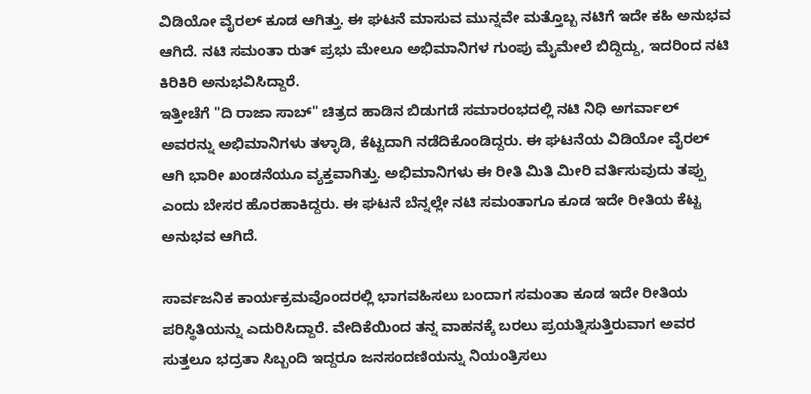ವಿಡಿಯೋ ವೈರಲ್ ಕೂಡ ಆಗಿತ್ತು. ಈ ಘಟನೆ ಮಾಸುವ ಮುನ್ನವೇ ಮತ್ತೊಬ್ಬ ನಟಿಗೆ ಇದೇ ಕಹಿ ಅನುಭವ ಆಗಿದೆ. ನಟಿ ಸಮಂತಾ ರುತ್ ಪ್ರಭು ಮೇಲೂ ಅಭಿಮಾನಿಗಳ ಗುಂಪು ಮೈಮೇಲೆ ಬಿದ್ದಿದ್ದು, ಇದರಿಂದ ನಟಿ ಕಿರಿಕಿರಿ ಅನುಭವಿಸಿದ್ದಾರೆ.
ಇತ್ತೀಚೆಗೆ "ದಿ ರಾಜಾ ಸಾಬ್" ಚಿತ್ರದ ಹಾಡಿನ ಬಿಡುಗಡೆ ಸಮಾರಂಭದಲ್ಲಿ ನಟಿ ನಿಧಿ ಅಗರ್ವಾಲ್ ಅವರನ್ನು ಅಭಿಮಾನಿಗಳು ತಳ್ಳಾಡಿ, ಕೆಟ್ಟದಾಗಿ ನಡೆದಿಕೊಂಡಿದ್ದರು. ಈ ಘಟನೆಯ ವಿಡಿಯೋ ವೈರಲ್ ಆಗಿ ಭಾರೀ ಖಂಡನೆಯೂ ವ್ಯಕ್ತವಾಗಿತ್ತು. ಅಭಿಮಾನಿಗಳು ಈ ರೀತಿ ಮಿತಿ ಮೀರಿ ವರ್ತಿಸುವುದು ತಪ್ಪು ಎಂದು ಬೇಸರ ಹೊರಹಾಕಿದ್ದರು. ಈ ಘಟನೆ ಬೆನ್ನಲ್ಲೇ ನಟಿ ಸಮಂತಾಗೂ ಕೂಡ ಇದೇ ರೀತಿಯ ಕೆಟ್ಟ ಅನುಭವ ಆಗಿದೆ.

ಸಾರ್ವಜನಿಕ ಕಾರ್ಯಕ್ರಮವೊಂದರಲ್ಲಿ ಭಾಗವಹಿಸಲು ಬಂದಾಗ ಸಮಂತಾ ಕೂಡ ಇದೇ ರೀತಿಯ ಪರಿಸ್ಥಿತಿಯನ್ನು ಎದುರಿಸಿದ್ದಾರೆ. ವೇದಿಕೆಯಿಂದ ತನ್ನ ವಾಹನಕ್ಕೆ ಬರಲು ಪ್ರಯತ್ನಿಸುತ್ತಿರುವಾಗ ಅವರ ಸುತ್ತಲೂ ಭದ್ರತಾ ಸಿಬ್ಬಂದಿ ಇದ್ದರೂ ಜನಸಂದಣಿಯನ್ನು ನಿಯಂತ್ರಿಸಲು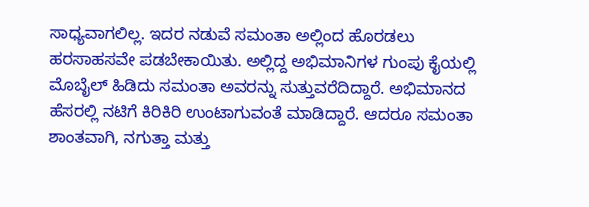ಸಾಧ್ಯವಾಗಲಿಲ್ಲ. ಇದರ ನಡುವೆ ಸಮಂತಾ ಅಲ್ಲಿಂದ ಹೊರಡಲು ಹರಸಾಹಸವೇ ಪಡಬೇಕಾಯಿತು. ಅಲ್ಲಿದ್ದ ಅಭಿಮಾನಿಗಳ ಗುಂಪು ಕೈಯಲ್ಲಿ ಮೊಬೈಲ್ ಹಿಡಿದು ಸಮಂತಾ ಅವರನ್ನು ಸುತ್ತುವರೆದಿದ್ದಾರೆ. ಅಭಿಮಾನದ ಹೆಸರಲ್ಲಿ ನಟಿಗೆ ಕಿರಿಕಿರಿ ಉಂಟಾಗುವಂತೆ ಮಾಡಿದ್ದಾರೆ. ಆದರೂ ಸಮಂತಾ ಶಾಂತವಾಗಿ, ನಗುತ್ತಾ ಮತ್ತು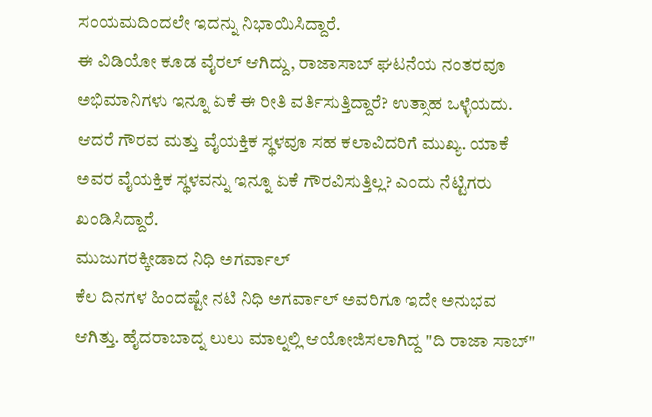ಸಂಯಮದಿಂದಲೇ ಇದನ್ನು ನಿಭಾಯಿಸಿದ್ದಾರೆ.
ಈ ವಿಡಿಯೋ ಕೂಡ ವೈರಲ್ ಆಗಿದ್ದು, ರಾಜಾಸಾಬ್ ಘಟನೆಯ ನಂತರವೂ ಅಭಿಮಾನಿಗಳು ಇನ್ನೂ ಏಕೆ ಈ ರೀತಿ ವರ್ತಿಸುತ್ತಿದ್ದಾರೆ? ಉತ್ಸಾಹ ಒಳ್ಳೆಯದು. ಆದರೆ ಗೌರವ ಮತ್ತು ವೈಯಕ್ತಿಕ ಸ್ಥಳವೂ ಸಹ ಕಲಾವಿದರಿಗೆ ಮುಖ್ಯ. ಯಾಕೆ ಅವರ ವೈಯಕ್ತಿಕ ಸ್ಥಳವನ್ನು ಇನ್ನೂ ಏಕೆ ಗೌರವಿಸುತ್ತಿಲ್ಲ? ಎಂದು ನೆಟ್ಟಿಗರು ಖಂಡಿಸಿದ್ದಾರೆ.
ಮುಜುಗರಕ್ಕೀಡಾದ ನಿಧಿ ಅಗರ್ವಾಲ್
ಕೆಲ ದಿನಗಳ ಹಿಂದಷ್ಟೇ ನಟಿ ನಿಧಿ ಅಗರ್ವಾಲ್ ಅವರಿಗೂ ಇದೇ ಅನುಭವ ಆಗಿತ್ತು. ಹೈದರಾಬಾದ್ನ ಲುಲು ಮಾಲ್ನಲ್ಲಿ ಆಯೋಜಿಸಲಾಗಿದ್ದ "ದಿ ರಾಜಾ ಸಾಬ್"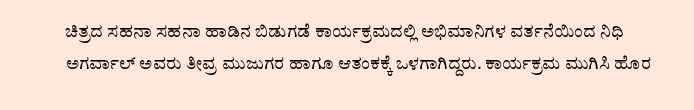ಚಿತ್ರದ ಸಹನಾ ಸಹನಾ ಹಾಡಿನ ಬಿಡುಗಡೆ ಕಾರ್ಯಕ್ರಮದಲ್ಲಿ ಅಭಿಮಾನಿಗಳ ವರ್ತನೆಯಿಂದ ನಿಧಿ ಅಗರ್ವಾಲ್ ಅವರು ತೀವ್ರ ಮುಜುಗರ ಹಾಗೂ ಆತಂಕಕ್ಕೆ ಒಳಗಾಗಿದ್ದರು. ಕಾರ್ಯಕ್ರಮ ಮುಗಿಸಿ ಹೊರ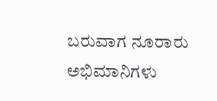ಬರುವಾಗ ನೂರಾರು ಅಭಿಮಾನಿಗಳು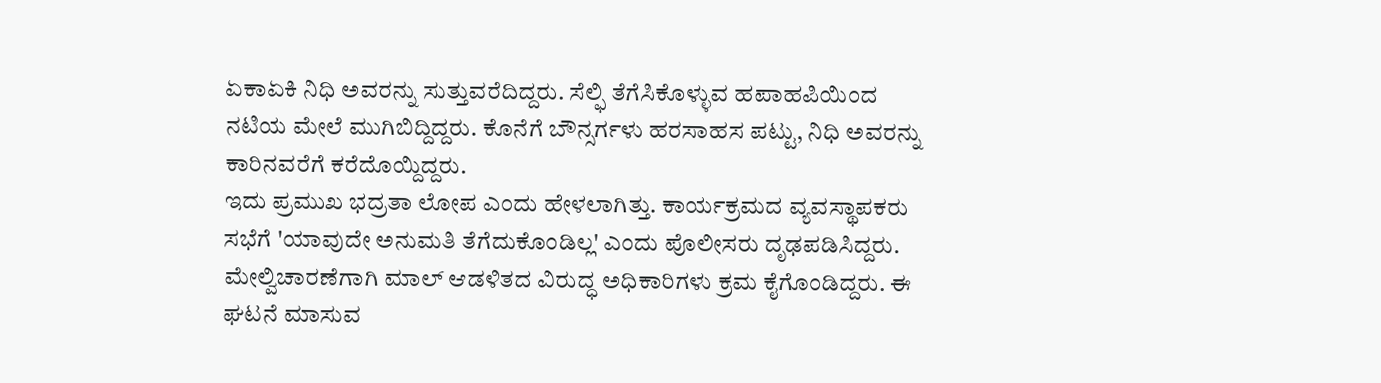ಏಕಾಏಕಿ ನಿಧಿ ಅವರನ್ನು ಸುತ್ತುವರೆದಿದ್ದರು. ಸೆಲ್ಫಿ ತೆಗೆಸಿಕೊಳ್ಳುವ ಹಪಾಹಪಿಯಿಂದ ನಟಿಯ ಮೇಲೆ ಮುಗಿಬಿದ್ದಿದ್ದರು. ಕೊನೆಗೆ ಬೌನ್ಸರ್ಗಳು ಹರಸಾಹಸ ಪಟ್ಟು, ನಿಧಿ ಅವರನ್ನು ಕಾರಿನವರೆಗೆ ಕರೆದೊಯ್ದಿದ್ದರು.
ಇದು ಪ್ರಮುಖ ಭದ್ರತಾ ಲೋಪ ಎಂದು ಹೇಳಲಾಗಿತ್ತು. ಕಾರ್ಯಕ್ರಮದ ವ್ಯವಸ್ಥಾಪಕರು ಸಭೆಗೆ 'ಯಾವುದೇ ಅನುಮತಿ ತೆಗೆದುಕೊಂಡಿಲ್ಲ' ಎಂದು ಪೊಲೀಸರು ದೃಢಪಡಿಸಿದ್ದರು. ಮೇಲ್ವಿಚಾರಣೆಗಾಗಿ ಮಾಲ್ ಆಡಳಿತದ ವಿರುದ್ಧ ಅಧಿಕಾರಿಗಳು ಕ್ರಮ ಕೈಗೊಂಡಿದ್ದರು. ಈ ಘಟನೆ ಮಾಸುವ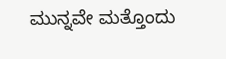ಮುನ್ನವೇ ಮತ್ತೊಂದು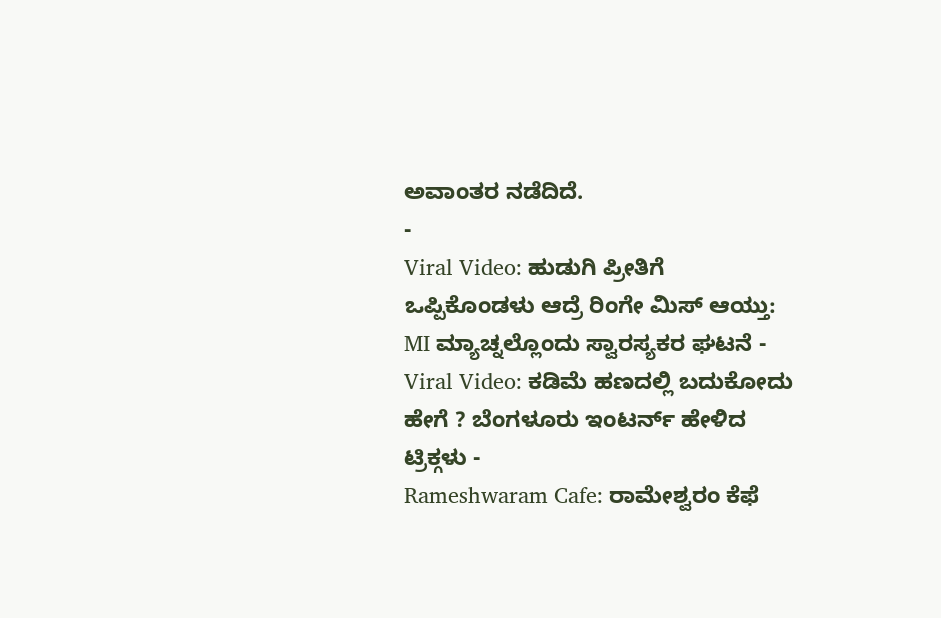ಅವಾಂತರ ನಡೆದಿದೆ.
-
Viral Video: ಹುಡುಗಿ ಪ್ರೀತಿಗೆ ಒಪ್ಪಿಕೊಂಡಳು ಆದ್ರೆ ರಿಂಗೇ ಮಿಸ್ ಆಯ್ತು: MI ಮ್ಯಾಚ್ನಲ್ಲೊಂದು ಸ್ವಾರಸ್ಯಕರ ಘಟನೆ -
Viral Video: ಕಡಿಮೆ ಹಣದಲ್ಲಿ ಬದುಕೋದು ಹೇಗೆ ? ಬೆಂಗಳೂರು ಇಂಟರ್ನ್ ಹೇಳಿದ ಟ್ರಿಕ್ಗಳು -
Rameshwaram Cafe: ರಾಮೇಶ್ವರಂ ಕೆಫೆ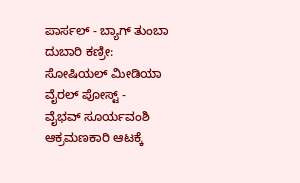ಪಾರ್ಸಲ್ - ಬ್ಯಾಗ್ ತುಂಬಾ ದುಬಾರಿ ಕಣ್ರೀ: ಸೋಷಿಯಲ್ ಮೀಡಿಯಾ ವೈರಲ್ ಪೋಸ್ಟ್ -
ವೈಭವ್ ಸೂರ್ಯವಂಶಿ ಆಕ್ರಮಣಕಾರಿ ಆಟಕ್ಕೆ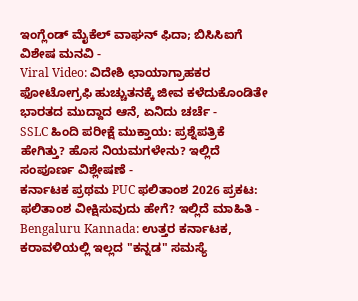ಇಂಗ್ಲೆಂಡ್ ಮೈಕೆಲ್ ವಾಘನ್ ಫಿದಾ; ಬಿಸಿಸಿಐಗೆ ವಿಶೇಷ ಮನವಿ -
Viral Video: ವಿದೇಶಿ ಛಾಯಾಗ್ರಾಹಕರ ಫೋಟೋಗ್ರಫಿ ಹುಚ್ಚುತನಕ್ಕೆ ಜೀವ ಕಳೆದುಕೊಂಡಿತೇ ಭಾರತದ ಮುದ್ದಾದ ಆನೆ, ಏನಿದು ಚರ್ಚೆ -
SSLC ಹಿಂದಿ ಪರೀಕ್ಷೆ ಮುಕ್ತಾಯ: ಪ್ರಶ್ನೆಪತ್ರಿಕೆ ಹೇಗಿತ್ತು? ಹೊಸ ನಿಯಮಗಳೇನು? ಇಲ್ಲಿದೆ ಸಂಪೂರ್ಣ ವಿಶ್ಲೇಷಣೆ -
ಕರ್ನಾಟಕ ಪ್ರಥಮ PUC ಫಲಿತಾಂಶ 2026 ಪ್ರಕಟ: ಫಲಿತಾಂಶ ವೀಕ್ಷಿಸುವುದು ಹೇಗೆ? ಇಲ್ಲಿದೆ ಮಾಹಿತಿ -
Bengaluru Kannada: ಉತ್ತರ ಕರ್ನಾಟಕ, ಕರಾವಳಿಯಲ್ಲಿ ಇಲ್ಲದ "ಕನ್ನಡ" ಸಮಸ್ಯೆ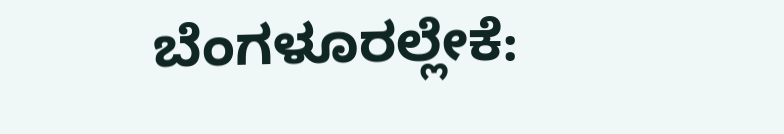ಬೆಂಗಳೂರಲ್ಲೇಕೆ: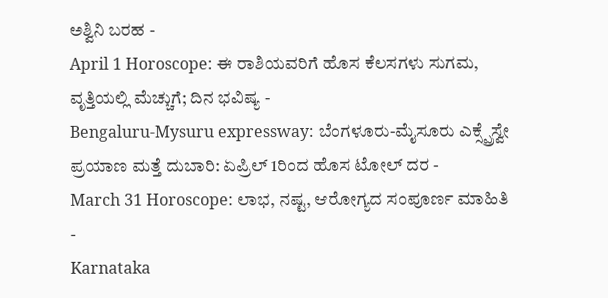ಅಶ್ವಿನಿ ಬರಹ -
April 1 Horoscope: ಈ ರಾಶಿಯವರಿಗೆ ಹೊಸ ಕೆಲಸಗಳು ಸುಗಮ, ವೃತ್ತಿಯಲ್ಲಿ ಮೆಚ್ಚುಗೆ; ದಿನ ಭವಿಷ್ಯ -
Bengaluru-Mysuru expressway: ಬೆಂಗಳೂರು-ಮೈಸೂರು ಎಕ್ಸ್ಪ್ರೆಸ್ವೇ ಪ್ರಯಾಣ ಮತ್ತೆ ದುಬಾರಿ: ಏಪ್ರಿಲ್ 1ರಿಂದ ಹೊಸ ಟೋಲ್ ದರ -
March 31 Horoscope: ಲಾಭ, ನಷ್ಟ, ಆರೋಗ್ಯದ ಸಂಪೂರ್ಣ ಮಾಹಿತಿ -
Karnataka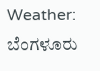Weather: ಬೆಂಗಳೂರು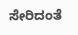ಸೇರಿದಂತೆ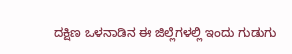ದಕ್ಷಿಣ ಒಳನಾಡಿನ ಈ ಜಿಲ್ಲೆಗಳಲ್ಲಿ ಇಂದು ಗುಡುಗು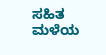ಸಹಿತ ಮಳೆಯ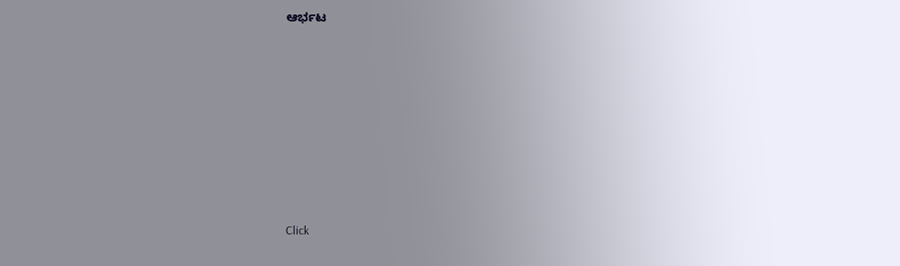ಆರ್ಭಟ












Click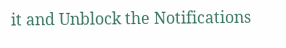it and Unblock the Notifications